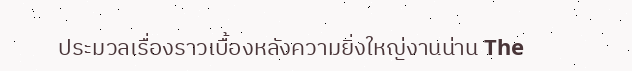ประมวลเรื่องราวเบื้องหลังความยิ่งใหญ่งานน่าน The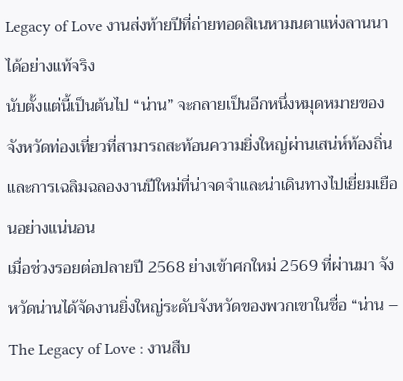Legacy of Love งานส่งท้ายปีที่ถ่ายทอดสิเนหามนตาแห่งลานนาได้อย่างแท้จริง
นับตั้งแต่นี้เป็นต้นไป “น่าน” จะกลายเป็นอีกหนึ่งหมุดหมายของจังหวัดท่องเที่ยวที่สามารถสะท้อนความยิ่งใหญ่ผ่านเสน่ห์ท้องถิ่น และการเฉลิมฉลองงานปีใหม่ที่น่าจดจำและน่าเดินทางไปเยี่ยมเยือนอย่างแน่นอน
เมื่อช่วงรอยต่อปลายปี 2568 ย่างเข้าศกใหม่ 2569 ที่ผ่านมา จังหวัดน่านได้จัดงานยิ่งใหญ่ระดับจังหวัดของพวกเขาในชื่อ “น่าน – The Legacy of Love : งานสืบ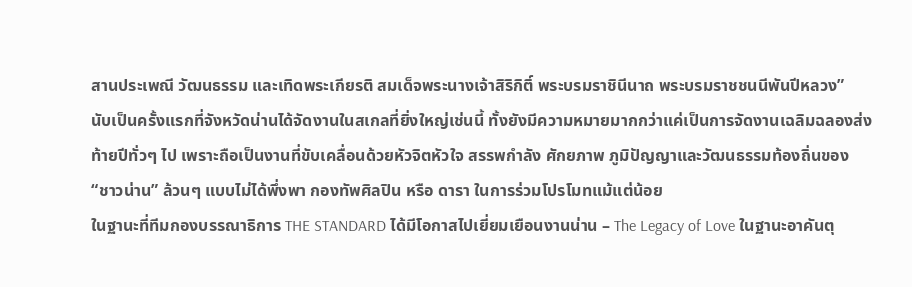สานประเพณี วัฒนธรรม และเทิดพระเกียรติ สมเด็จพระนางเจ้าสิริกิติ์ พระบรมราชินีนาถ พระบรมราชชนนีพันปีหลวง”
นับเป็นครั้งแรกที่จังหวัดน่านได้จัดงานในสเกลที่ยิ่งใหญ่เช่นนี้ ทั้งยังมีความหมายมากกว่าแค่เป็นการจัดงานเฉลิมฉลองส่งท้ายปีทั่วๆ ไป เพราะถือเป็นงานที่ขับเคลื่อนด้วยหัวจิตหัวใจ สรรพกำลัง ศักยภาพ ภูมิปัญญาและวัฒนธรรมท้องถิ่นของ “ชาวน่าน” ล้วนๆ แบบไม่ได้พึ่งพา กองทัพศิลปิน หรือ ดารา ในการร่วมโปรโมทแม้แต่น้อย
ในฐานะที่ทีมกองบรรณาธิการ THE STANDARD ได้มีโอกาสไปเยี่ยมเยือนงานน่าน – The Legacy of Love ในฐานะอาคันตุ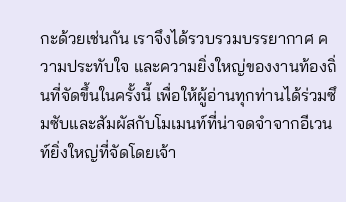กะด้วยเช่นกัน เราจึงได้รวบรวมบรรยากาศ ความประทับใจ และความยิ่งใหญ่ของงานท้องถิ่นที่จัดขึ้นในครั้งนี้ เพื่อให้ผู้อ่านทุกท่านได้ร่วมซึมซับและสัมผัสกับโมเมนท์ที่น่าจดจำจากอีเวนท์ยิ่งใหญ่ที่จัดโดยเจ้า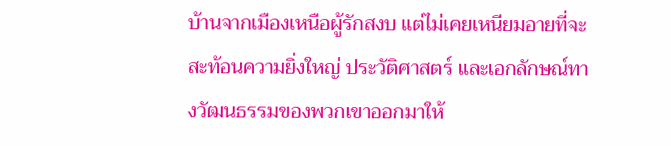บ้านจากเมืองเหนือผู้รักสงบ แต่ไม่เคยเหนียมอายที่จะสะท้อนความยิ่งใหญ่ ประวัติศาสตร์ และเอกลักษณ์ทางวัฒนธรรมของพวกเขาออกมาให้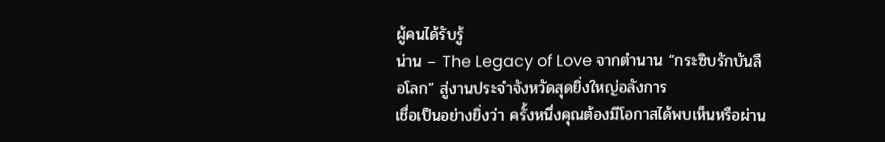ผู้คนได้รับรู้
น่าน – The Legacy of Love จากตำนาน “กระซิบรักบันลือโลก” สู่งานประจำจังหวัดสุดยิ่งใหญ่อลังการ
เชื่อเป็นอย่างยิ่งว่า ครั้งหนึ่งคุณต้องมีโอกาสได้พบเห็นหรือผ่าน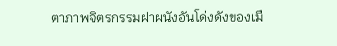ตาภาพจิตรกรรมฝาผนังอันโด่งดังของเมื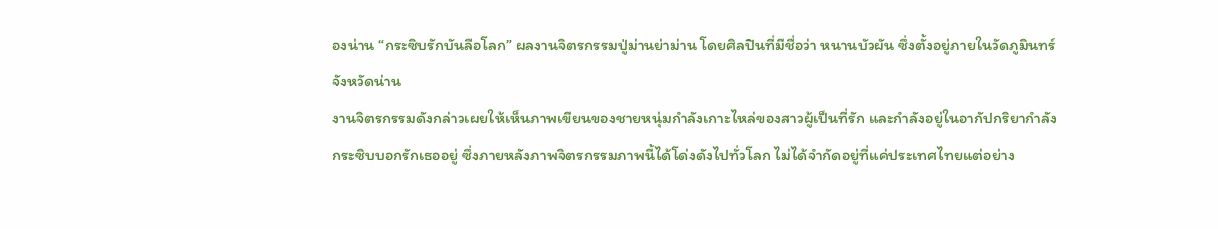องน่าน “กระซิบรักบันลือโลก” ผลงานจิตรกรรมปู่ม่านย่าม่าน โดยศิลปินที่มีชื่อว่า หนานบัวผัน ซึ่งตั้งอยู่ภายในวัดภูมินทร์ จังหวัดน่าน
งานจิตรกรรมดังกล่าวเผยให้เห็นภาพเขียนของชายหนุ่มกำลังเกาะไหล่ของสาวผู้เป็นที่รัก และกำลังอยู่ในอากัปกริยากำลังกระซิบบอกรักเธออยู่ ซึ่งภายหลังภาพจิตรกรรมภาพนี้ได้โด่งดังไปทั่วโลก ไม่ได้จำกัดอยู่ที่แค่ประเทศไทยแต่อย่าง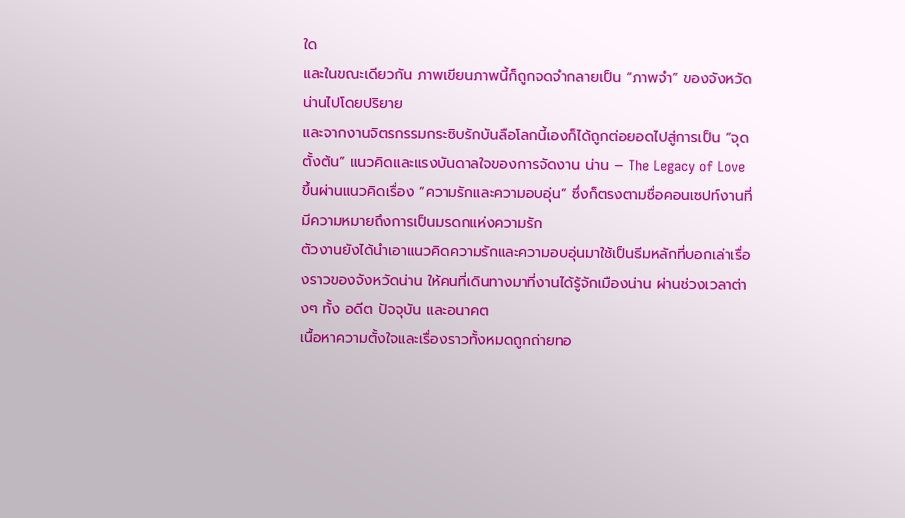ใด
และในขณะเดียวกัน ภาพเขียนภาพนี้ก็ถูกจดจำกลายเป็น “ภาพจำ” ของจังหวัดน่านไปโดยปริยาย
และจากงานจิตรกรรมกระซิบรักบันลือโลกนี้เองก็ได้ถูกต่อยอดไปสู่การเป็น “จุดตั้งต้น” แนวคิดและแรงบันดาลใจของการจัดงาน น่าน – The Legacy of Love ขึ้นผ่านแนวคิดเรื่อง “ความรักและความอบอุ่น” ซึ่งก็ตรงตามชื่อคอนเซปท์งานที่มีความหมายถึงการเป็นมรดกแห่งความรัก
ตัวงานยังได้นำเอาแนวคิดความรักและความอบอุ่นมาใช้เป็นธีมหลักที่บอกเล่าเรื่องราวของจังหวัดน่าน ให้คนที่เดินทางมาที่งานได้รู้จักเมืองน่าน ผ่านช่วงเวลาต่างๆ ทั้ง อดีต ปัจจุบัน และอนาคต
เนื้อหาความตั้งใจและเรื่องราวทั้งหมดถูกถ่ายทอ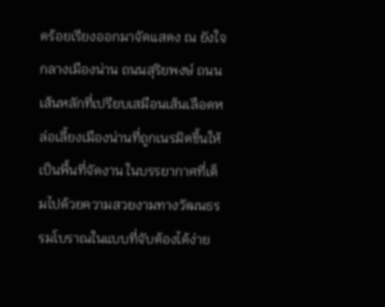ดร้อยเรียงออกมาจัดแสดง ณ ยังใจกลางเมืองน่าน ถนนสุริยพงษ์ ถนนเส้นหลักที่เปรียบเสมือนเส้นเลือดหล่อเลี้ยงเมืองน่านที่ถูกเนรมิตขึ้นให้เป็นพื้นที่จัดงาน ในบรรยากาศที่เต็มไปด้วยความสวยงามทางวัฒนธรรมโบราณในแบบที่จับต้องได้ง่าย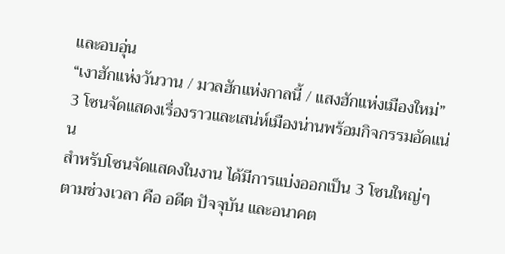และอบอุ่น
“เงาฮักแห่งวันวาน / มวลฮักแห่งกาลนี้ / แสงฮักแห่งเมืองใหม่” 3 โซนจัดแสดงเรื่องราวและเสน่ห์เมืองน่านพร้อมกิจกรรมอัดแน่น
สำหรับโซนจัดแสดงในงาน ได้มีการแบ่งออกเป็น 3 โซนใหญ่ๆ ตามช่วงเวลา คือ อดีต ปัจจุบัน และอนาคต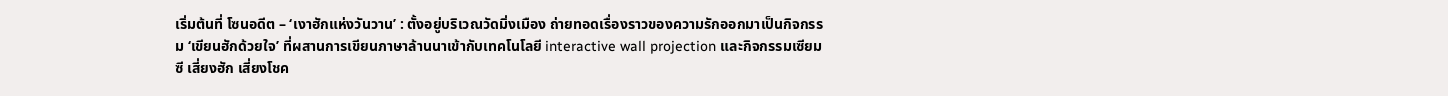เริ่มต้นที่ โซนอดีต – ‘เงาฮักแห่งวันวาน’ : ตั้งอยู่บริเวณวัดมิ่งเมือง ถ่ายทอดเรื่องราวของความรักออกมาเป็นกิจกรรม ‘เขียนฮักด้วยใจ’ ที่ผสานการเขียนภาษาล้านนาเข้ากับเทคโนโลยี interactive wall projection และกิจกรรมเซียมซี เสี่ยงฮัก เสี่ยงโชค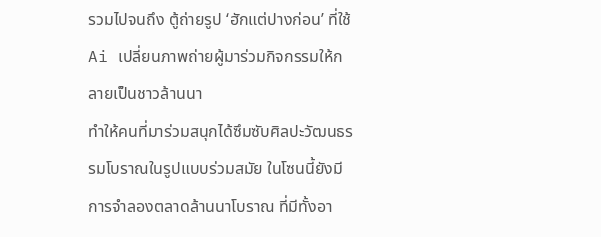รวมไปจนถึง ตู้ถ่ายรูป ‘ฮักแต่ปางก่อน’ ที่ใช้ Ai เปลี่ยนภาพถ่ายผู้มาร่วมกิจกรรมให้กลายเป็นชาวล้านนา
ทำให้คนที่มาร่วมสนุกได้ซึมซับศิลปะวัฒนธรรมโบราณในรูปแบบร่วมสมัย ในโซนนี้ยังมีการจำลองตลาดล้านนาโบราณ ที่มีทั้งอา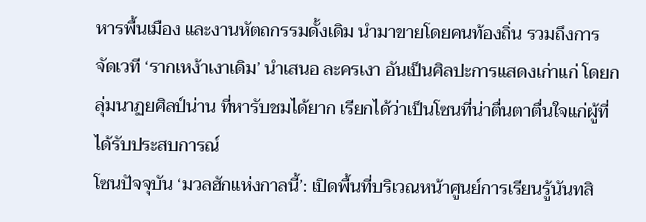หารพื้นเมือง และงานหัตถกรรมดั้งเดิม นำมาขายโดยคนท้องถิ่น รวมถึงการจัดเวที ‘รากเหง้าเงาเดิม’ นำเสนอ ละครเงา อันเป็นศิลปะการแสดงเก่าแก่ โดยกลุ่มนาฏยศิลป์น่าน ที่หารับชมได้ยาก เรียกได้ว่าเป็นโซนที่น่าตื่นตาตื่นใจแก่ผู้ที่ได้รับประสบการณ์
โซนปัจจุบัน ‘มวลฮักแห่งกาลนี้’: เปิดพื้นที่บริเวณหน้าศูนย์การเรียนรู้นันทสิ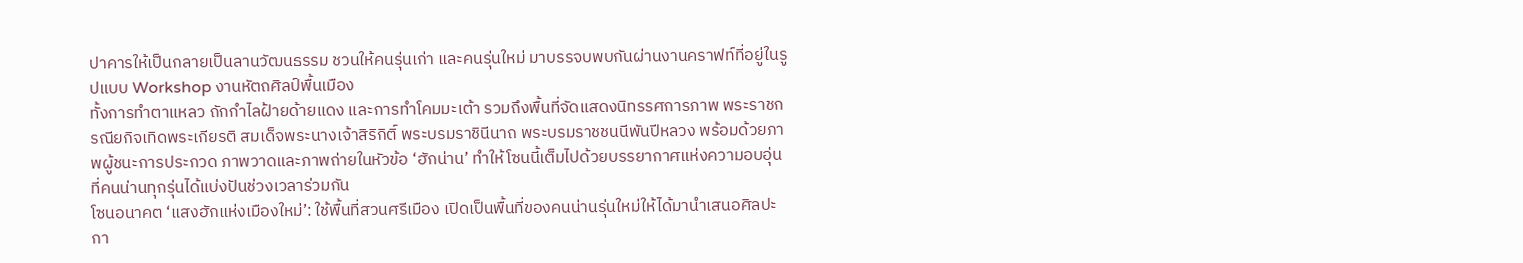ปาคารให้เป็นกลายเป็นลานวัฒนธรรม ชวนให้คนรุ่นเก่า และคนรุ่นใหม่ มาบรรจบพบกันผ่านงานคราฟท์ที่อยู่ในรูปแบบ Workshop งานหัตถศิลป์พื้นเมือง
ทั้งการทำตาแหลว ถักกำไลฝ้ายด้ายแดง และการทำโคมมะเต้า รวมถึงพื้นที่จัดแสดงนิทรรศการภาพ พระราชกรณียกิจเทิดพระเกียรติ สมเด็จพระนางเจ้าสิริกิติ์ พระบรมราชินีนาถ พระบรมราชชนนีพันปีหลวง พร้อมด้วยภาพผู้ชนะการประกวด ภาพวาดและภาพถ่ายในหัวข้อ ‘ฮักน่าน’ ทำให้โซนนี้เต็มไปด้วยบรรยากาศแห่งความอบอุ่น ที่คนน่านทุกรุ่นได้แบ่งปันช่วงเวลาร่วมกัน
โซนอนาคต ‘แสงฮักแห่งเมืองใหม่’: ใช้พื้นที่สวนศรีเมือง เปิดเป็นพื้นที่ของคนน่านรุ่นใหม่ให้ได้มานำเสนอศิลปะกา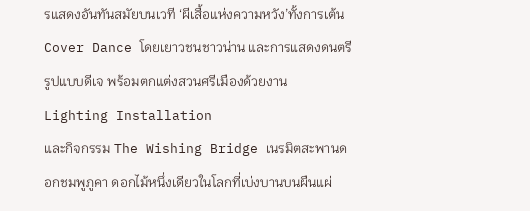รแสดงอันทันสมัยบนเวที ‘ผีเสื้อแห่งความหวัง’ทั้งการเต้น Cover Dance โดยเยาวชนชาวน่าน และการแสดงดนตรีรูปแบบดีเจ พร้อมตกแต่งสวนศรีเมืองด้วยงาน Lighting Installation
และกิจกรรม The Wishing Bridge เนรมิตสะพานดอกชมพูภูคา ดอกไม้หนึ่งเดียวในโลกที่เบ่งบานบนผืนแผ่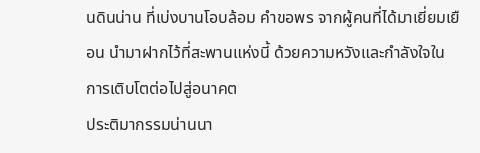นดินน่าน ที่เบ่งบานโอบล้อม คำขอพร จากผู้คนที่ได้มาเยี่ยมเยือน นำมาฝากไว้ที่สะพานแห่งนี้ ด้วยความหวังและกำลังใจในการเติบโตต่อไปสู่อนาคต
ประติมากรรมน่านนา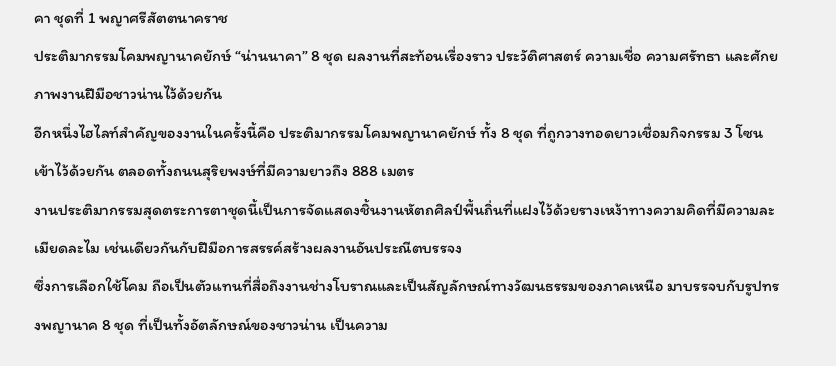คา ชุดที่ 1 พญาศรีสัตตนาคราช
ประติมากรรมโคมพญานาคยักษ์ “น่านนาคา” 8 ชุด ผลงานที่สะท้อนเรื่องราว ประวัติศาสตร์ ความเชื่อ ความศรัทธา และศักยภาพงานฝีมือชาวน่านไว้ด้วยกัน
อีกหนึ่งไฮไลท์สำคัญของงานในครั้งนี้คือ ประติมากรรมโคมพญานาคยักษ์ ทั้ง 8 ชุด ที่ถูกวางทอดยาวเชื่อมกิจกรรม 3 โซนเข้าไว้ด้วยกัน ตลอดทั้งถนนสุริยพงษ์ที่มีความยาวถึง 888 เมตร
งานประติมากรรมสุดตระการตาชุดนี้เป็นการจัดแสดงชิ้นงานหัตถศิลป์พื้นถิ่นที่แฝงไว้ด้วยรางเหง้าทางความคิดที่มีความละเมียดละไม เช่นเดียวกันกับฝีมือการสรรค์สร้างผลงานอันประณีตบรรจง
ซึ่งการเลือกใช้โคม ถือเป็นตัวแทนที่สื่อถึงงานช่างโบราณและเป็นสัญลักษณ์ทางวัฒนธรรมของภาคเหนือ มาบรรจบกับรูปทรงพญานาค 8 ชุด ที่เป็นทั้งอัตลักษณ์ของชาวน่าน เป็นความ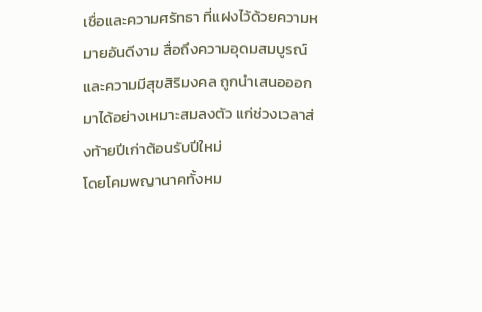เชื่อและความศรัทธา ที่แฝงไว้ด้วยความหมายอันดีงาม สื่อถึงความอุดมสมบูรณ์ และความมีสุขสิริมงคล ถูกนำเสนอออกมาได้อย่างเหมาะสมลงตัว แก่ช่วงเวลาส่งท้ายปีเก่าต้อนรับปีใหม่
โดยโคมพญานาคทั้งหม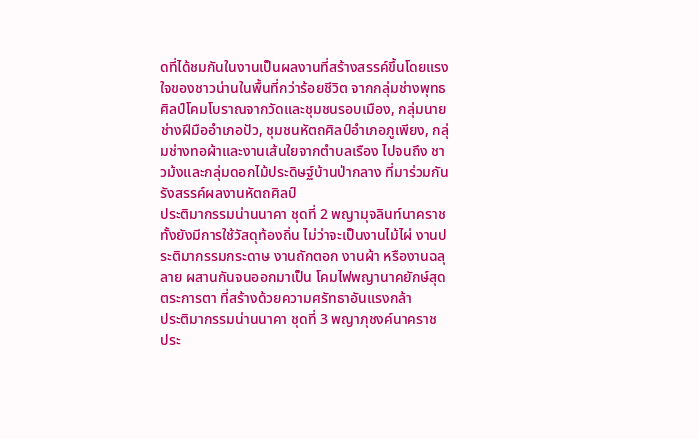ดที่ได้ชมกันในงานเป็นผลงานที่สร้างสรรค์ขึ้นโดยแรงใจของชาวน่านในพื้นที่กว่าร้อยชีวิต จากกลุ่มช่างพุทธศิลป์โคมโบราณจากวัดและชุมชนรอบเมือง, กลุ่มนายช่างฝีมืออำเภอปัว, ชุมชนหัตถศิลป์อำเภอภูเพียง, กลุ่มช่างทอผ้าและงานเส้นใยจากตำบลเรือง ไปจนถึง ชาวม้งและกลุ่มดอกไม้ประดิษฐ์บ้านป่ากลาง ที่มาร่วมกันรังสรรค์ผลงานหัตถศิลป์
ประติมากรรมน่านนาคา ชุดที่ 2 พญามุจลินท์นาคราช
ทั้งยังมีการใช้วัสดุท้องถิ่น ไม่ว่าจะเป็นงานไม้ไผ่ งานประติมากรรมกระดาษ งานถักตอก งานผ้า หรืองานฉลุลาย ผสานกันจนออกมาเป็น โคมไฟพญานาคยักษ์สุดตระการตา ที่สร้างด้วยความศรัทธาอันแรงกล้า
ประติมากรรมน่านนาคา ชุดที่ 3 พญาภุชงค์นาคราช
ประ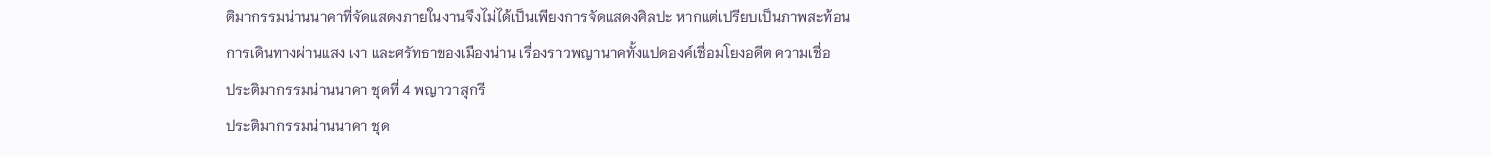ติมากรรมน่านนาคาที่จัดแสดงภายในงานจึงไม่ได้เป็นเพียงการจัดแสดงศิลปะ หากแต่เปรียบเป็นภาพสะท้อนการเดินทางผ่านแสง เงา และศรัทธาของเมืองน่าน เรื่องราวพญานาคทั้งแปดองค์เชื่อมโยงอดีต ความเชื่อ
ประติมากรรมน่านนาคา ชุดที่ 4 พญาวาสุกรี
ประติมากรรมน่านนาคา ชุด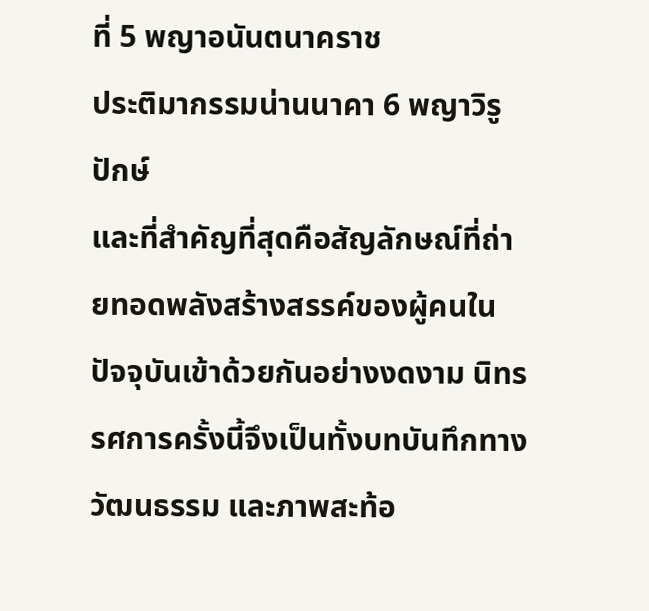ที่ 5 พญาอนันตนาคราช
ประติมากรรมน่านนาคา 6 พญาวิรูปักษ์
และที่สำคัญที่สุดคือสัญลักษณ์ที่ถ่ายทอดพลังสร้างสรรค์ของผู้คนในปัจจุบันเข้าด้วยกันอย่างงดงาม นิทรรศการครั้งนี้จึงเป็นทั้งบทบันทึกทางวัฒนธรรม และภาพสะท้อ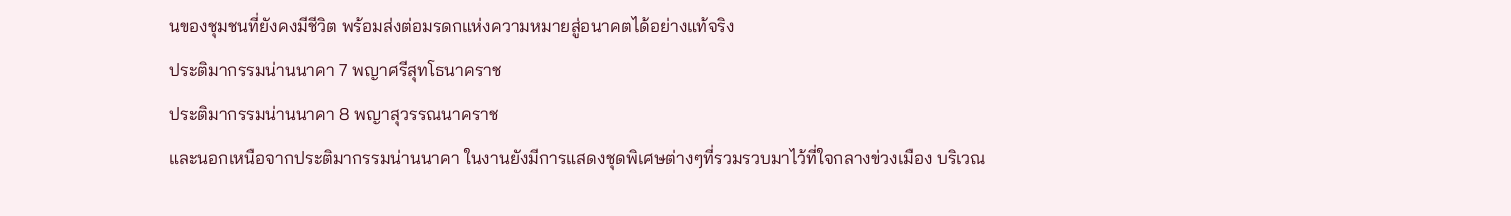นของชุมชนที่ยังคงมีชีวิต พร้อมส่งต่อมรดกแห่งความหมายสู่อนาคตได้อย่างแท้จริง
ประติมากรรมน่านนาคา 7 พญาศรีสุทโธนาคราช
ประติมากรรมน่านนาคา 8 พญาสุวรรณนาคราช
และนอกเหนือจากประติมากรรมน่านนาคา ในงานยังมีการแสดงชุดพิเศษต่างๆที่รวมรวบมาไว้ที่ใจกลางข่วงเมือง บริเวณ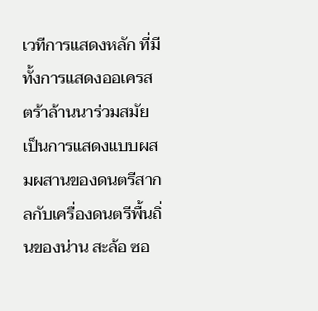เวทีการแสดงหลัก ที่มีทั้งการแสดงออเครสตร้าล้านนาร่วมสมัย เป็นการแสดงแบบผสมผสานของดนตรีสากลกับเครื่องดนตรีพื้นถิ่นของน่าน สะล้อ ซอ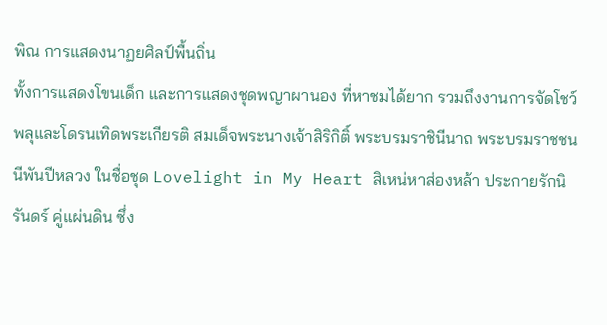พิณ การแสดงนาฏยศิลป์พื้นถิ่น
ทั้งการแสดงโขนเด็ก และการแสดงชุดพญาผานอง ที่หาชมได้ยาก รวมถึงงานการจัดโชว์พลุและโดรนเทิดพระเกียรติ สมเด็จพระนางเจ้าสิริกิติ์ พระบรมราชินีนาถ พระบรมราชชนนีพันปีหลวง ในชื่อชุด Lovelight in My Heart สิเหน่หาส่องหล้า ประกายรักนิรันดร์ คู่แผ่นดิน ซึ่ง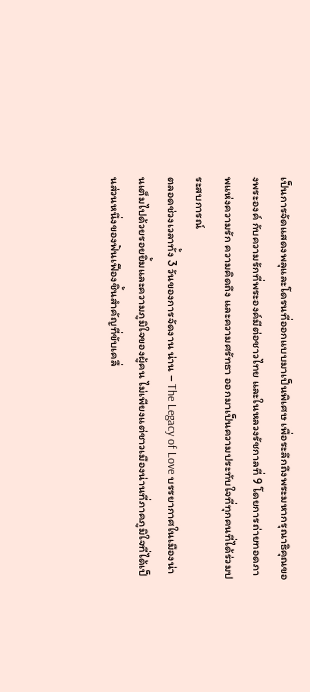เป็นการจัดแสดงพลุและโดรนที่ออกแบบมาเป็นพิเศษ เพื่อระลึกถึงพระมหากรุณาธิคุณของพระองค์ กับความรักที่พระองค์มีต่อชาวไทย และในหลวงรัชกาลที่ 9 โดยการถ่ายทอดภาพแห่งความรัก ความคิดถึง และความศรัทธา ออกมาเป็นความประทับใจที่ทุกคนที่ได้ร่วมประสบการณ์
ตลอดช่วงเวลาทั้ง 3 วันของการจัดงาน น่าน – The Legacy of Love บรรยากาศในเมืองน่านเต็มไปด้วยรอยยิ้มและความภูมิใจของผู้คน ไม่เพียงแต่ชาวเมืองน่านที่ภาคภูมิใจที่ได้เป็นส่วนหนึ่งของฟันเฟืองชิ้นสำคัญที่ขับเคลื่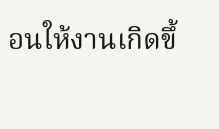อนให้งานเกิดขึ้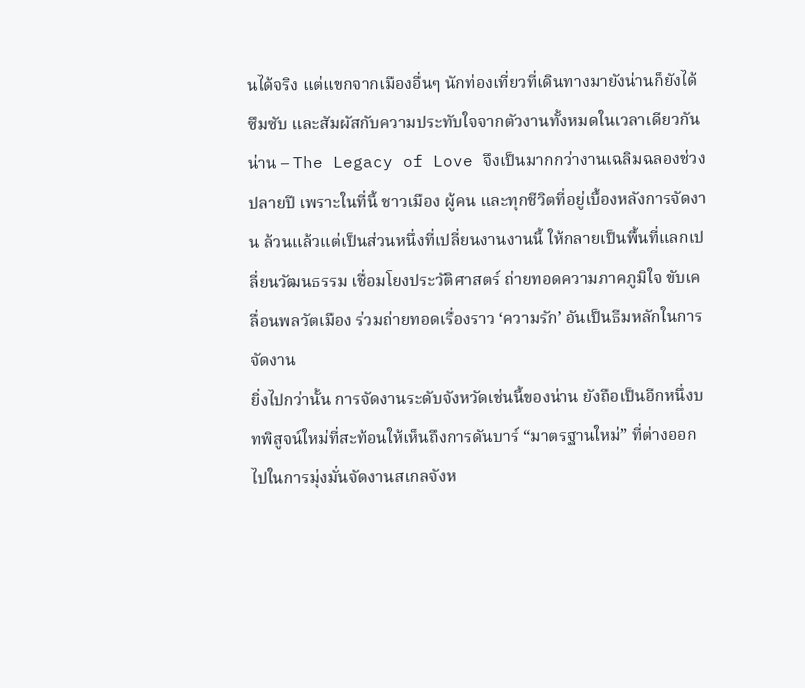นได้จริง แต่แขกจากเมืองอื่นๆ นักท่องเที่ยวที่เดินทางมายังน่านก็ยังได้ซึมซับ และสัมผัสกับความประทับใจจากตัวงานทั้งหมดในเวลาเดียวกัน
น่าน – The Legacy of Love จึงเป็นมากกว่างานเฉลิมฉลองช่วงปลายปี เพราะในที่นี้ ชาวเมือง ผู้คน และทุกชีวิตที่อยู่เบื้องหลังการจัดงาน ล้วนแล้วแต่เป็นส่วนหนึ่งที่เปลี่ยนงานงานนี้ ให้กลายเป็นพื้นที่แลกเปลี่ยนวัฒนธรรม เชื่อมโยงประวัติศาสตร์ ถ่ายทอดความภาคภูมิใจ ขับเคลื่อนพลวัตเมือง ร่วมถ่ายทอดเรื่องราว ‘ความรัก’ อันเป็นธีมหลักในการจัดงาน
ยิ่งไปกว่านั้น การจัดงานระดับจังหวัดเช่นนี้ของน่าน ยังถือเป็นอีกหนึ่งบทพิสูจน์ใหม่ที่สะท้อนให้เห็นถึงการดันบาร์ “มาตรฐานใหม่” ที่ต่างออกไปในการมุ่งมั่นจัดงานสเกลจังห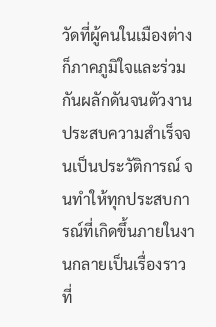วัดที่ผู้คนในเมืองต่างก็ภาคภูมิใจและร่วมกันผลักดันจนตัวงานประสบความสำเร็จจนเป็นประวัติการณ์ จนทำให้ทุกประสบการณ์ที่เกิดขึ้นภายในงานกลายเป็นเรื่องราวที่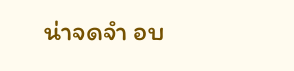น่าจดจำ อบ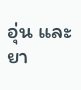อุ่น และยา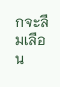กจะลืมเลือน